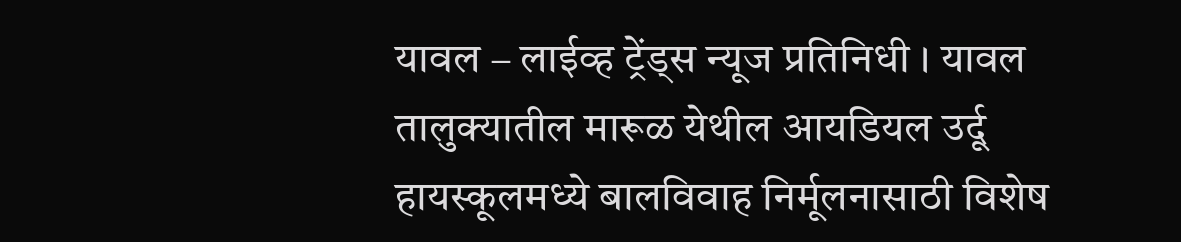यावल – लाईव्ह ट्रेंड्स न्यूज प्रतिनिधी । यावल तालुक्यातील मारूळ येथील आयडियल उर्दू हायस्कूलमध्ये बालविवाह निर्मूलनासाठी विशेष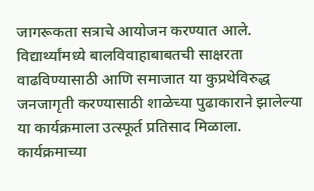जागरूकता सत्राचे आयोजन करण्यात आले. विद्यार्थ्यांमध्ये बालविवाहाबाबतची साक्षरता वाढविण्यासाठी आणि समाजात या कुप्रथेविरुद्ध जनजागृती करण्यासाठी शाळेच्या पुढाकाराने झालेल्या या कार्यक्रमाला उत्स्फूर्त प्रतिसाद मिळाला.
कार्यक्रमाच्या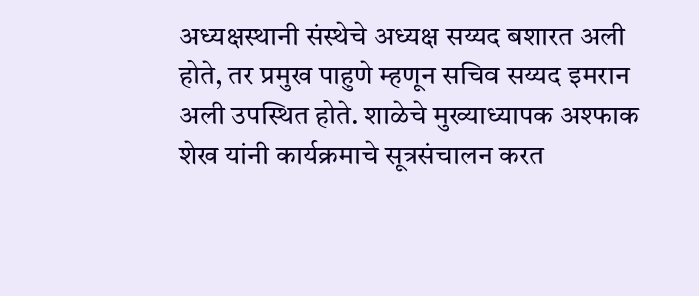अध्यक्षस्थानी संस्थेचे अध्यक्ष सय्यद बशारत अली होते, तर प्रमुख पाहुणे म्हणून सचिव सय्यद इमरान अली उपस्थित होते. शाळेचे मुख्याध्यापक अश्फाक शेख यांनी कार्यक्रमाचे सूत्रसंचालन करत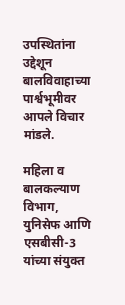उपस्थितांना उद्देशून बालविवाहाच्या पार्श्वभूमीवर आपले विचार मांडले.

महिला व बालकल्याण विभाग, युनिसेफ आणि एसबीसी-3 यांच्या संयुक्त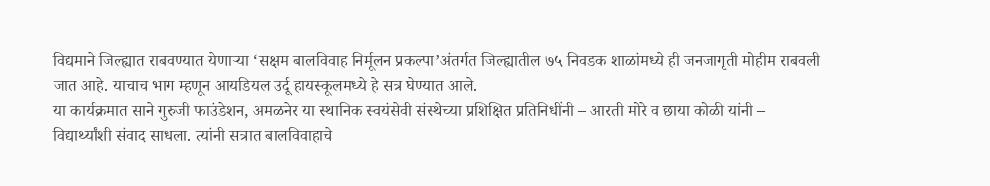विद्यमाने जिल्ह्यात राबवण्यात येणाऱ्या ‘सक्षम बालविवाह निर्मूलन प्रकल्पा’अंतर्गत जिल्ह्यातील ७५ निवडक शाळांमध्ये ही जनजागृती मोहीम राबवली जात आहे. याचाच भाग म्हणून आयडियल उर्दू हायस्कूलमध्ये हे सत्र घेण्यात आले.
या कार्यक्रमात साने गुरुजी फाउंडेशन, अमळनेर या स्थानिक स्वयंसेवी संस्थेच्या प्रशिक्षित प्रतिनिधींनी – आरती मोरे व छाया कोळी यांनी – विद्यार्थ्यांशी संवाद साधला. त्यांनी सत्रात बालविवाहाचे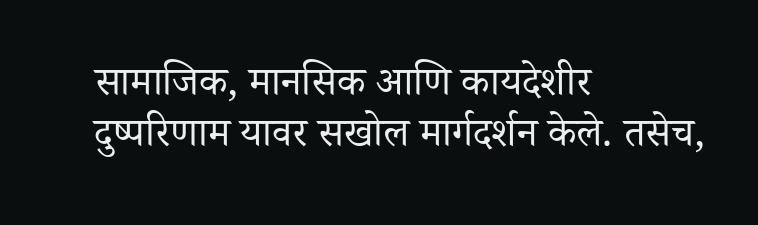सामाजिक, मानसिक आणि कायदेशीर दुष्परिणाम यावर सखोल मार्गदर्शन केले. तसेच,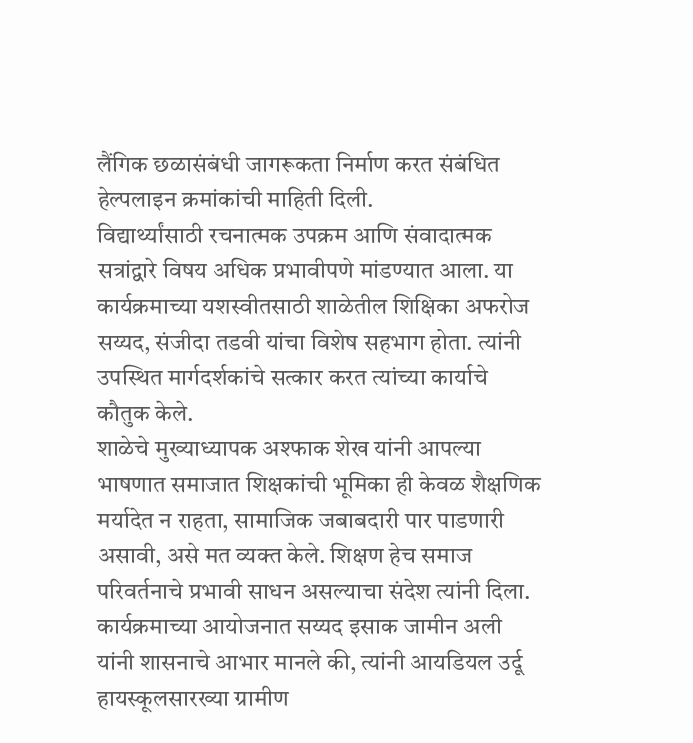लैंगिक छळासंबंधी जागरूकता निर्माण करत संबंधित हेल्पलाइन क्रमांकांची माहिती दिली.
विद्यार्थ्यांसाठी रचनात्मक उपक्रम आणि संवादात्मक सत्रांद्वारे विषय अधिक प्रभावीपणे मांडण्यात आला. या कार्यक्रमाच्या यशस्वीतसाठी शाळेतील शिक्षिका अफरोज सय्यद, संजीदा तडवी यांचा विशेष सहभाग होता. त्यांनी उपस्थित मार्गदर्शकांचे सत्कार करत त्यांच्या कार्याचे कौतुक केले.
शाळेचे मुख्याध्यापक अश्फाक शेख यांनी आपल्या भाषणात समाजात शिक्षकांची भूमिका ही केवळ शैक्षणिक मर्यादेत न राहता, सामाजिक जबाबदारी पार पाडणारी असावी, असे मत व्यक्त केले. शिक्षण हेच समाज परिवर्तनाचे प्रभावी साधन असल्याचा संदेश त्यांनी दिला.
कार्यक्रमाच्या आयोजनात सय्यद इसाक जामीन अली यांनी शासनाचे आभार मानले की, त्यांनी आयडियल उर्दू हायस्कूलसारख्या ग्रामीण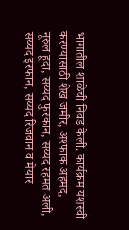भागातील शाळेची निवड केली. कार्यक्रम यशस्वी करण्यासाठी शेख जमीर, अश्फाक अहमद, नूरुल हूदा, सय्यद फुरकान, सय्यद रहमत अली, सय्यद इरफान, सय्यद रिजवान व मेयार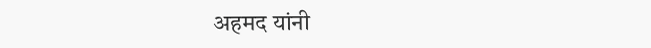अहमद यांनी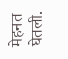मेहनत घेतली.